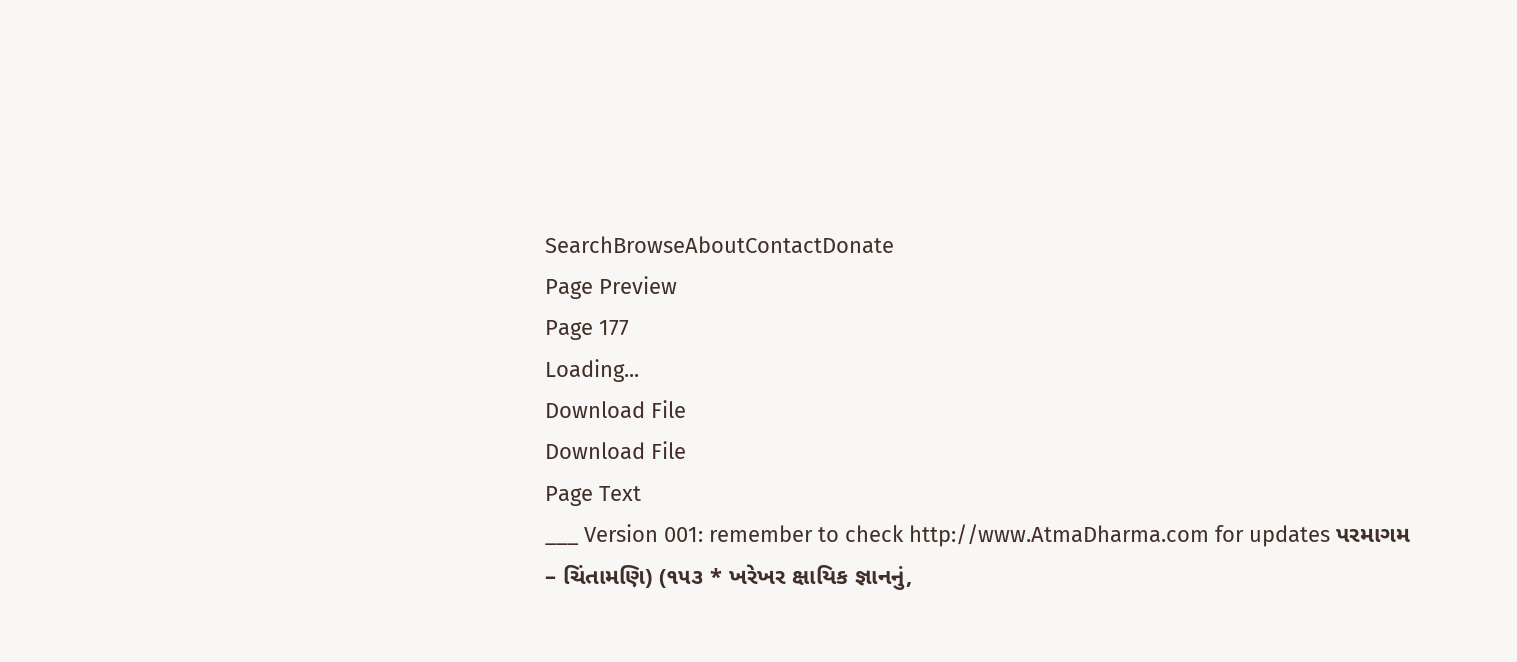SearchBrowseAboutContactDonate
Page Preview
Page 177
Loading...
Download File
Download File
Page Text
___ Version 001: remember to check http://www.AtmaDharma.com for updates પરમાગમ – ચિંતામણિ) (૧૫૩ * ખરેખર ક્ષાયિક જ્ઞાનનું,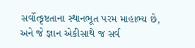સર્વોત્કૃષ્ટતાના સ્થાનભૂત પરમ માહાભ્ય છે, અને જે જ્ઞાન એકીસાથે જ સર્વ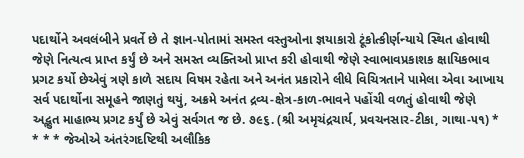પદાર્થોને અવલંબીને પ્રવર્તે છે તે જ્ઞાન-પોતામાં સમસ્ત વસ્તુઓના જ્ઞયાકારો ટૂંકોત્કીર્ણન્યાયે સ્થિત હોવાથી જેણે નિત્યત્વ પ્રાપ્ત કર્યું છે અને સમસ્ત વ્યક્તિઓ પ્રાપ્ત કરી હોવાથી જેણે સ્વાભાવપ્રકાશક ક્ષાયિકભાવ પ્રગટ કર્યો છેએવું ત્રણે કાળે સદાય વિષમ રહેતા અને અનંત પ્રકારોને લીધે વિચિત્રતાને પામેલા એવા આખાય સર્વ પદાર્થોના સમૂહને જાણતું થયું, અક્રમે અનંત દ્રવ્ય-ક્ષેત્ર-કાળ-ભાવને પહોંચી વળતું હોવાથી જેણે અદ્ભુત માહાભ્ય પ્રગટ કર્યું છે એવું સર્વગત જ છે. ૭૯૬. (શ્રી અમૃચંદ્રચાર્ય, પ્રવચનસાર-ટીકા, ગાથા-૫૧) * * * * જેઓએ અંતરંગદષ્ટિથી અલૌકિક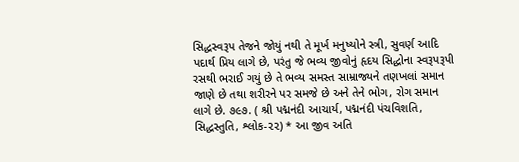સિદ્ધસ્વરૂપ તેજને જોયું નથી તે મૂર્ખ મનુષ્યોને સ્ત્રી, સુવર્ણ આદિ પદાર્થ પ્રિય લાગે છે, પરંતુ જે ભવ્ય જીવોનું હૃદય સિદ્ધોના સ્વરૂપરૂપી રસથી ભરાઈ ગયું છે તે ભવ્ય સમસ્ત સામ્રાજ્યને તણખલાં સમાન જાણે છે તથા શરીરને પર સમજે છે અને તેને ભોગ, રોગ સમાન લાગે છે. ૭૯૭. ( શ્રી પદ્મનંદી આચાર્ય, પદ્મનંદી પંચવિશતિ, સિદ્ધસ્તુતિ, શ્લોક-૨૨) * આ જીવ અતિ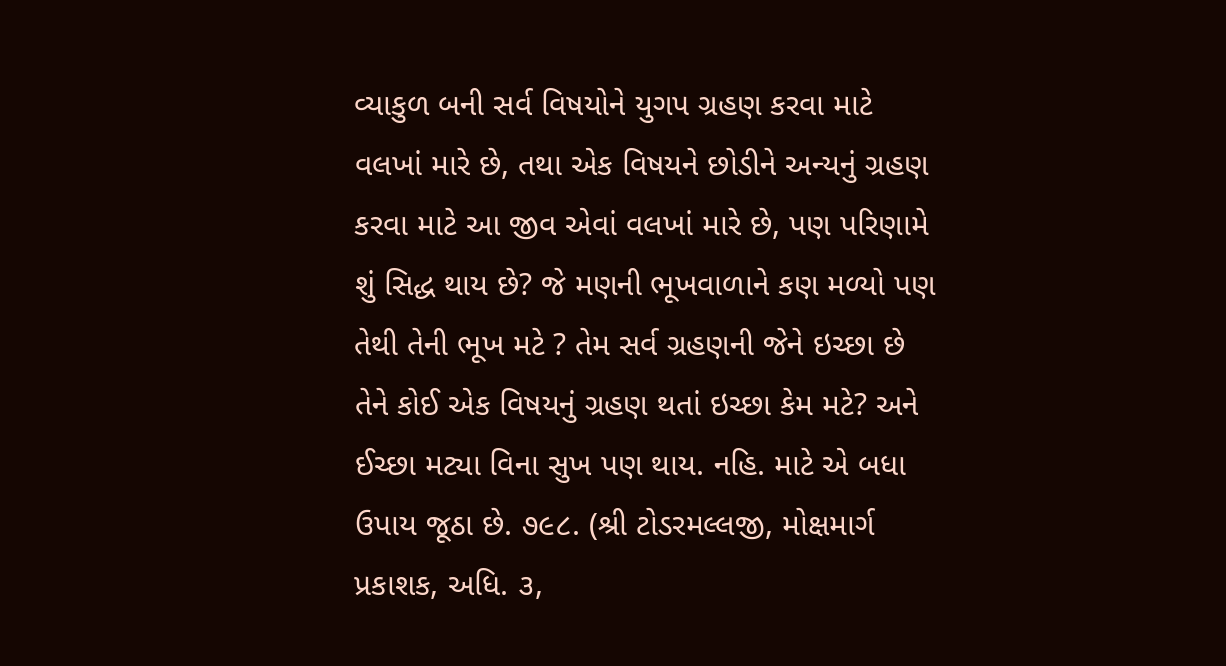વ્યાકુળ બની સર્વ વિષયોને યુગપ ગ્રહણ કરવા માટે વલખાં મારે છે, તથા એક વિષયને છોડીને અન્યનું ગ્રહણ કરવા માટે આ જીવ એવાં વલખાં મારે છે, પણ પરિણામે શું સિદ્ધ થાય છે? જે મણની ભૂખવાળાને કણ મળ્યો પણ તેથી તેની ભૂખ મટે ? તેમ સર્વ ગ્રહણની જેને ઇચ્છા છે તેને કોઈ એક વિષયનું ગ્રહણ થતાં ઇચ્છા કેમ મટે? અને ઈચ્છા મટ્યા વિના સુખ પણ થાય. નહિ. માટે એ બધા ઉપાય જૂઠા છે. ૭૯૮. (શ્રી ટોડરમલ્લજી, મોક્ષમાર્ગ પ્રકાશક, અધિ. ૩,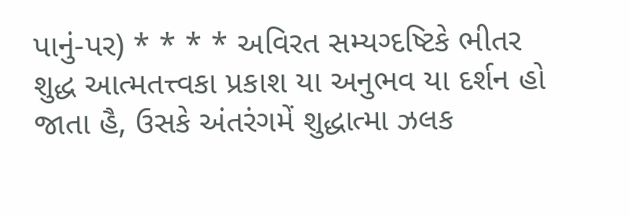પાનું-પર) * * * * અવિરત સમ્યગ્દષ્ટિકે ભીતર શુદ્ધ આત્મતત્ત્વકા પ્રકાશ યા અનુભવ યા દર્શન હો જાતા હૈ, ઉસકે અંતરંગમેં શુદ્ધાત્મા ઝલક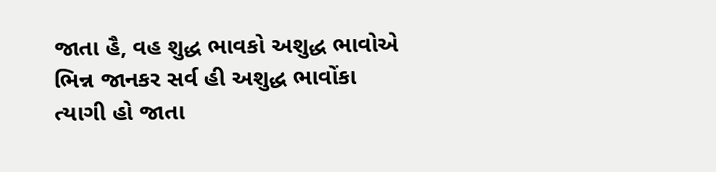જાતા હૈ, વહ શુદ્ધ ભાવકો અશુદ્ધ ભાવોએ ભિન્ન જાનકર સર્વ હી અશુદ્ધ ભાવોંકા ત્યાગી હો જાતા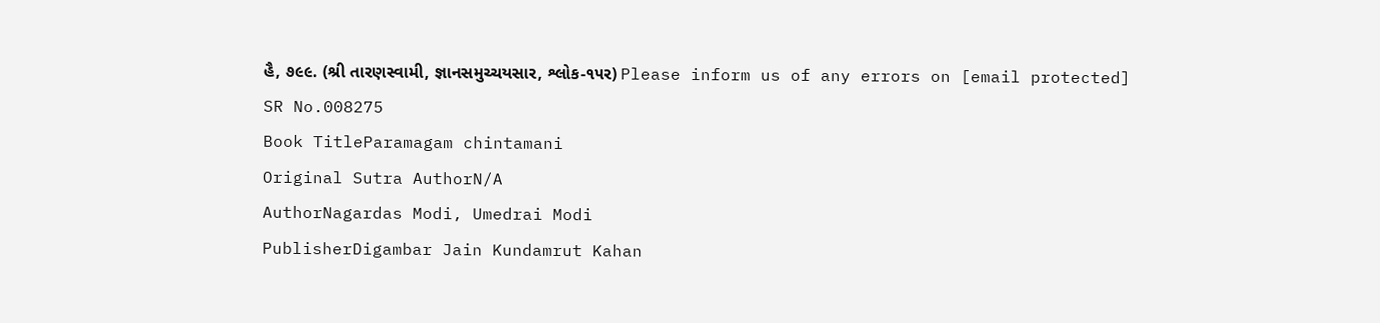હૈ, ૭૯૯. (શ્રી તારણસ્વામી, જ્ઞાનસમુચ્ચયસાર, શ્લોક-૧૫ર) Please inform us of any errors on [email protected]
SR No.008275
Book TitleParamagam chintamani
Original Sutra AuthorN/A
AuthorNagardas Modi, Umedrai Modi
PublisherDigambar Jain Kundamrut Kahan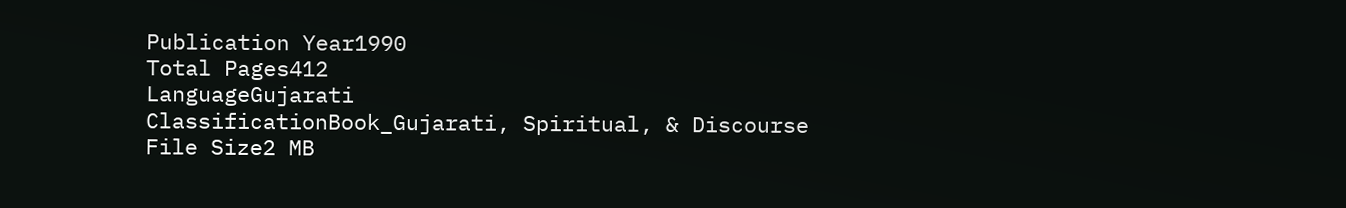Publication Year1990
Total Pages412
LanguageGujarati
ClassificationBook_Gujarati, Spiritual, & Discourse
File Size2 MB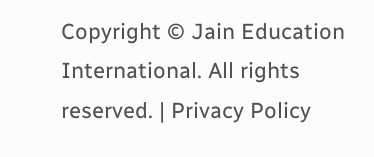Copyright © Jain Education International. All rights reserved. | Privacy Policy